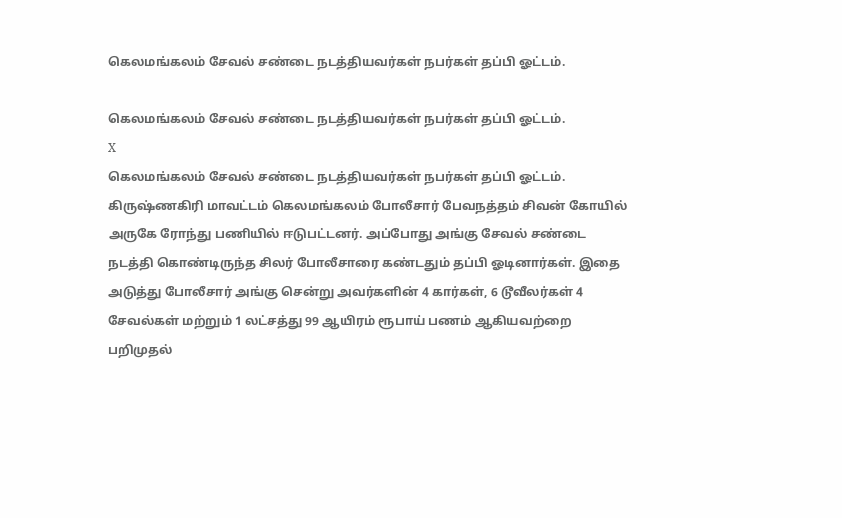கெலமங்கலம் சேவல் சண்டை நடத்தியவர்கள் நபர்கள் தப்பி ஓட்டம்.

கெலமங்கலம் சேவல் சண்டை நடத்தியவர்கள் நபர்கள் தப்பி ஓட்டம்.
X
கெலமங்கலம் சேவல் சண்டை நடத்தியவர்கள் நபர்கள் தப்பி ஓட்டம்.
கிருஷ்ணகிரி மாவட்டம் கெலமங்கலம் போலீசார் பேவநத்தம் சிவன் கோயில் அருகே ரோந்து பணியில் ஈடுபட்டனர். அப்போது அங்கு சேவல் சண்டை நடத்தி கொண்டிருந்த சிலர் போலீசாரை கண்டதும் தப்பி ஓடினார்கள். இதை அடுத்து போலீசார் அங்கு சென்று அவர்களின் 4 கார்கள், 6 டூவீலர்கள் 4 சேவல்கள் மற்றும் 1 லட்சத்து 99 ஆயிரம் ரூபாய் பணம் ஆகியவற்றை பறிமுதல்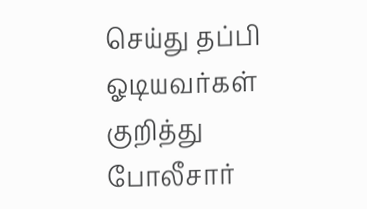செய்து தப்பி ஓடியவர்கள் குறித்து போலீசார்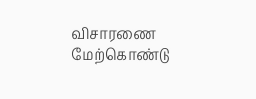விசாரணை மேற்கொண்டு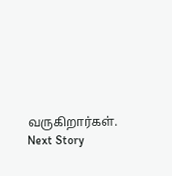வருகிறார்கள்.
Next Story